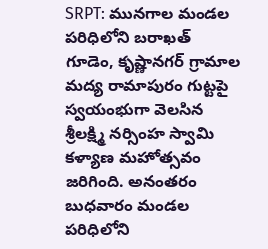SRPT: మునగాల మండల పరిధిలోని బరాఖత్ గూడెం, కృష్ణానగర్ గ్రామాల మద్య రామాపురం గుట్టపై స్వయంభుగా వెలసిన శ్రీలక్ష్మి నర్సింహ స్వామి కళ్యాణ మహోత్సవం జరిగింది. అనంతరం బుధవారం మండల పరిధిలోని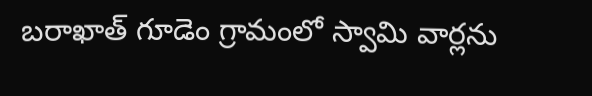బరాఖాత్ గూడెం గ్రామంలో స్వామి వార్లను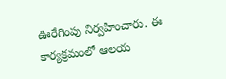ఊరేగింపు నిర్వహించారు. ఈ కార్యక్రమంలో ఆలయ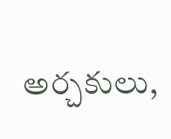అర్చకులు,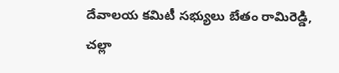దేవాలయ కమిటీ సభ్యులు బేతం రామిరెడ్డి, చల్లా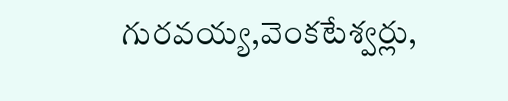గురవయ్య,వెంకటేశ్వర్లు,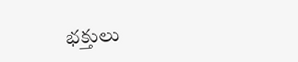భక్తులు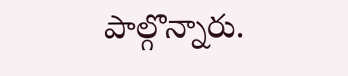పాల్గొన్నారు.